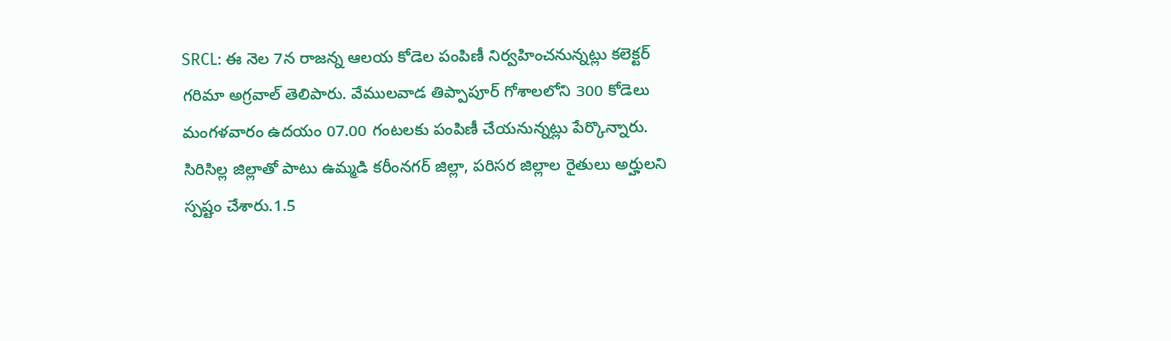SRCL: ఈ నెల 7న రాజన్న ఆలయ కోడెల పంపిణీ నిర్వహించనున్నట్లు కలెక్టర్ గరిమా అగ్రవాల్ తెలిపారు. వేములవాడ తిప్పాపూర్ గోశాలలోని 300 కోడెలు మంగళవారం ఉదయం 07.00 గంటలకు పంపిణీ చేయనున్నట్లు పేర్కొన్నారు. సిరిసిల్ల జిల్లాతో పాటు ఉమ్మడి కరీంనగర్ జిల్లా, పరిసర జిల్లాల రైతులు అర్హులని స్పష్టం చేశారు.1.5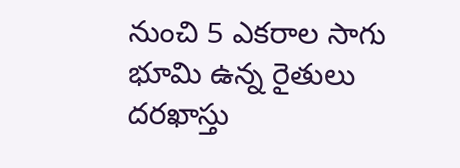నుంచి 5 ఎకరాల సాగు భూమి ఉన్న రైతులు దరఖాస్తు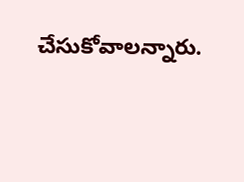చేసుకోవాలన్నారు.